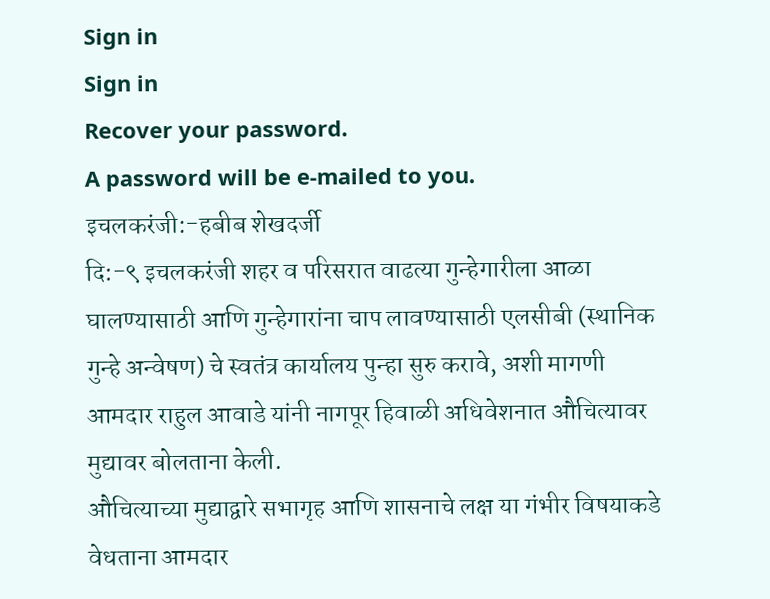Sign in
Sign in
Recover your password.
A password will be e-mailed to you.
इचलकरंजी:-हबीब शेखदर्जी
दि:-९ इचलकरंजी शहर व परिसरात वाढत्या गुन्हेगारीला आळा घालण्यासाठी आणि गुन्हेगारांना चाप लावण्यासाठी एलसीबी (स्थानिक गुन्हे अन्वेषण) चे स्वतंत्र कार्यालय पुन्हा सुरु करावे, अशी मागणी आमदार राहुल आवाडे यांनी नागपूर हिवाळी अधिवेशनात औचित्यावर मुद्यावर बोलताना केली.
औचित्याच्या मुद्याद्वारे सभागृह आणि शासनाचे लक्ष या गंभीर विषयाकडे वेधताना आमदार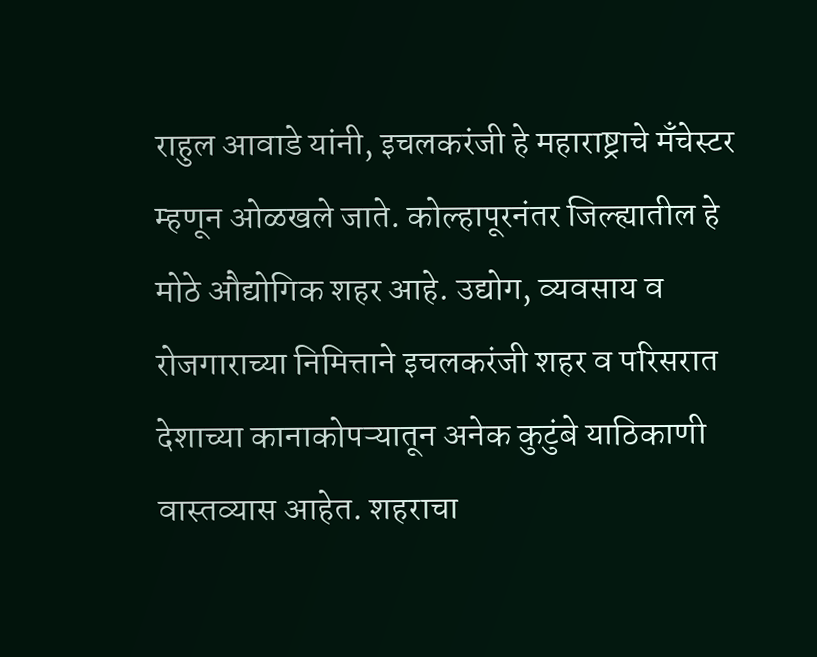राहुल आवाडे यांनी, इचलकरंजी हे महाराष्ट्राचे मँचेस्टर म्हणून ओळखले जाते. कोल्हापूरनंतर जिल्ह्यातील हे मोठे औद्योगिक शहर आहे. उद्योग, व्यवसाय व रोजगाराच्या निमित्ताने इचलकरंजी शहर व परिसरात देशाच्या कानाकोपऱ्यातून अनेक कुटुंबे याठिकाणी वास्तव्यास आहेत. शहराचा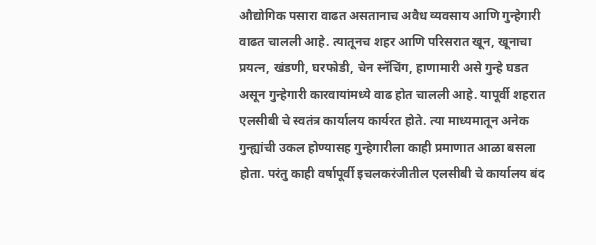औद्योगिक पसारा वाढत असतानाच अवैध व्यवसाय आणि गुन्हेगारी वाढत चालली आहे. त्यातूनच शहर आणि परिसरात खून, खूनाचा प्रयत्न, खंडणी, घरफोडी, चेन स्नॅचिंग, हाणामारी असे गुन्हे घडत असून गुन्हेगारी कारवायांमध्ये वाढ होत चालली आहे. यापूर्वी शहरात एलसीबी चे स्वतंत्र कार्यालय कार्यरत होते. त्या माध्यमातून अनेक गुन्ह्यांची उकल होण्यासह गुन्हेगारीला काही प्रमाणात आळा बसला होता. परंतु काही वर्षापूर्वी इचलकरंजीतील एलसीबी चे कार्यालय बंद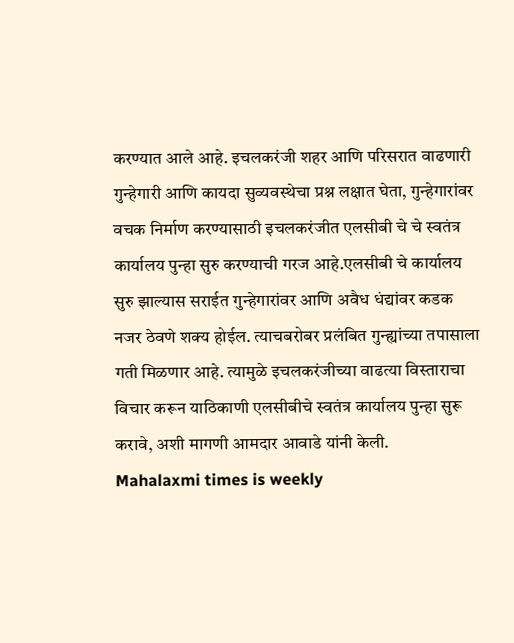करण्यात आले आहे. इचलकरंजी शहर आणि परिसरात वाढणारी गुन्हेगारी आणि कायदा सुव्यवस्थेचा प्रश्न लक्षात घेता, गुन्हेगारांवर वचक निर्माण करण्यासाठी इचलकरंजीत एलसीबी चे चे स्वतंत्र कार्यालय पुन्हा सुरु करण्याची गरज आहे.एलसीबी चे कार्यालय सुरु झाल्यास सराईत गुन्हेगारांवर आणि अवैध धंद्यांवर कडक नजर ठेवणे शक्य होईल. त्याचबरोबर प्रलंबित गुन्ह्यांच्या तपासाला गती मिळणार आहे. त्यामुळे इचलकरंजीच्या वाढत्या विस्ताराचा विचार करून याठिकाणी एलसीबीचे स्वतंत्र कार्यालय पुन्हा सुरू करावे, अशी मागणी आमदार आवाडे यांनी केली.
Mahalaxmi times is weekly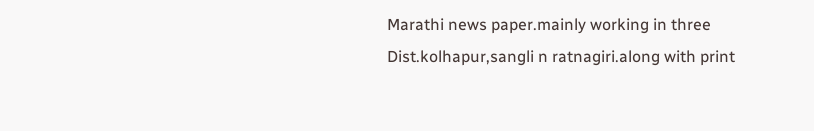Marathi news paper.mainly working in three Dist.kolhapur,sangli n ratnagiri.along with print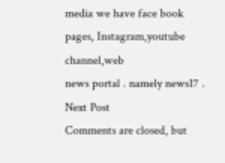media we have face book pages, Instagram,youtube channel,web
news portal . namely news17 .
Next Post
Comments are closed, but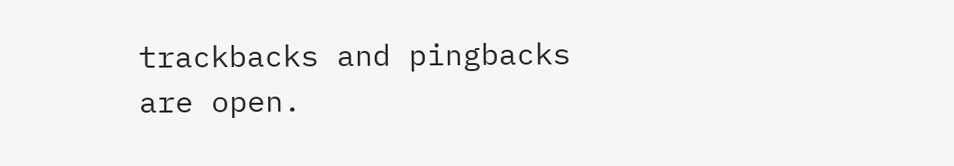trackbacks and pingbacks are open.